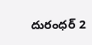దురంధర్ 2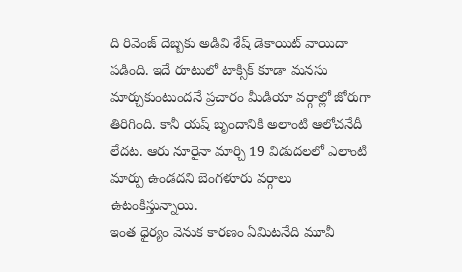ది రివెంజ్ దెబ్బకు అడివి శేష్ డెకాయిట్ వాయిదా పడింది. ఇదే రూటులో టాక్సిక్ కూడా మనసు మార్చుకుంటుందనే ప్రచారం మీడియా వర్గాల్లో జోరుగా తిరిగింది. కానీ యష్ బృందానికి అలాంటి ఆలోచనేదీ లేదట. ఆరు నూరైనా మార్చి 19 విడుదలలో ఎలాంటి మార్పు ఉండదని బెంగళూరు వర్గాలు ఉటంకిస్తున్నాయి.
ఇంత ధైర్యం వెనుక కారణం ఏమిటనేది మూవీ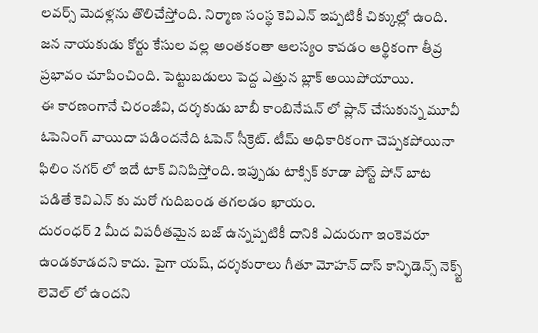లవర్స్ మెదళ్లను తొలిచేస్తోంది. నిర్మాణ సంస్థ కెవిఎన్ ఇప్పటికీ చిక్కుల్లో ఉంది. జన నాయకుడు కోర్టు కేసుల వల్ల అంతకంతా ఆలస్యం కావడం ఆర్థికంగా తీవ్ర ప్రభావం చూపించింది. పెట్టుబడులు పెద్ద ఎత్తున బ్లాక్ అయిపోయాయి.
ఈ కారణంగానే చిరంజీవి, దర్శకుడు బాబీ కాంబినేషన్ లో ప్లాన్ చేసుకున్న మూవీ ఓపెనింగ్ వాయిదా పడిందనేది ఓపెన్ సీక్రెట్. టీమ్ అధికారికంగా చెప్పకపోయినా ఫిలిం నగర్ లో ఇదే టాక్ వినిపిస్తోంది. ఇప్పుడు టాక్సిక్ కూడా పోస్ట్ పోన్ బాట పడితే కెవిఎన్ కు మరో గుదిబండ తగలడం ఖాయం.
దురంధర్ 2 మీద విపరీతమైన బజ్ ఉన్నప్పటికీ దానికి ఎదురుగా ఇంకెవరూ ఉండకూడదని కాదు. పైగా యష్, దర్శకురాలు గీతూ మోహన్ దాస్ కాన్ఫిడెన్స్ నెక్స్ట్ లెవెల్ లో ఉందని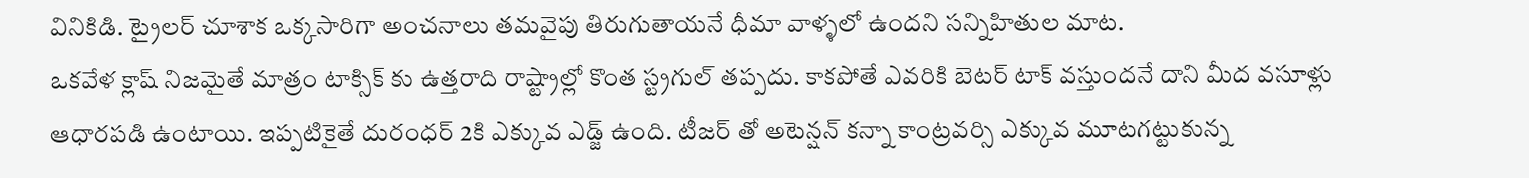వినికిడి. ట్రైలర్ చూశాక ఒక్కసారిగా అంచనాలు తమవైపు తిరుగుతాయనే ధీమా వాళ్ళలో ఉందని సన్నిహితుల మాట.
ఒకవేళ క్లాష్ నిజమైతే మాత్రం టాక్సిక్ కు ఉత్తరాది రాష్ట్రాల్లో కొంత స్ట్రగుల్ తప్పదు. కాకపోతే ఎవరికి బెటర్ టాక్ వస్తుందనే దాని మీద వసూళ్లు ఆధారపడి ఉంటాయి. ఇప్పటికైతే దురంధర్ 2కి ఎక్కువ ఎడ్జ్ ఉంది. టీజర్ తో అటెన్షన్ కన్నా కాంట్రవర్సి ఎక్కువ మూటగట్టుకున్న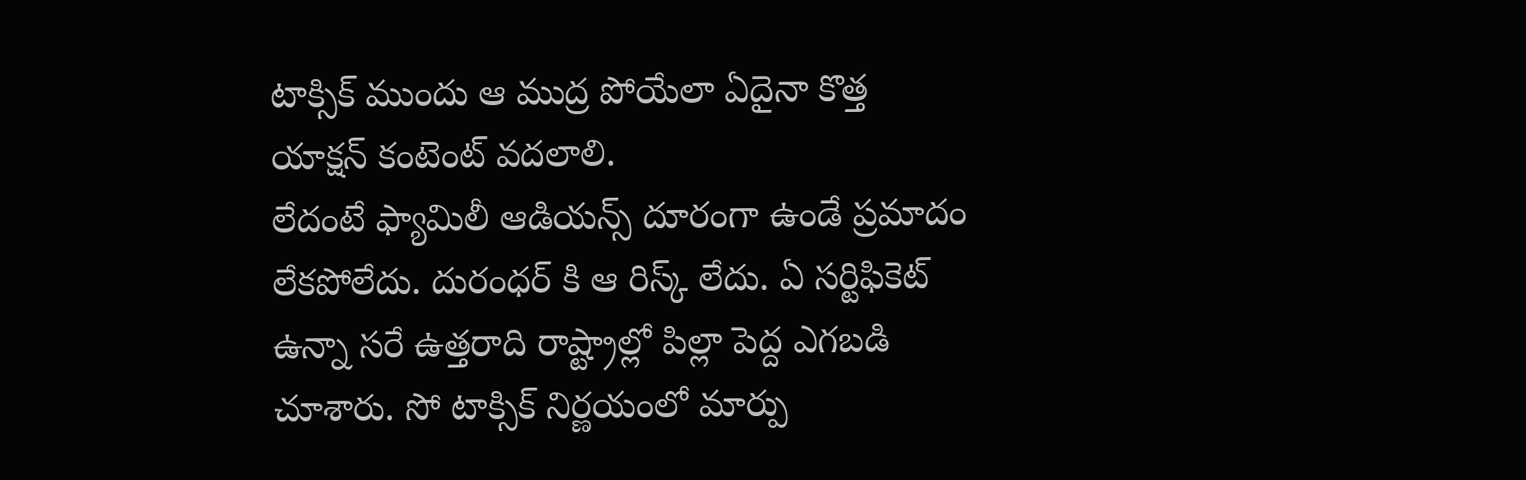టాక్సిక్ ముందు ఆ ముద్ర పోయేలా ఏదైనా కొత్త యాక్షన్ కంటెంట్ వదలాలి.
లేదంటే ఫ్యామిలీ ఆడియన్స్ దూరంగా ఉండే ప్రమాదం లేకపోలేదు. దురంధర్ కి ఆ రిస్క్ లేదు. ఏ సర్టిఫికెట్ ఉన్నా సరే ఉత్తరాది రాష్ట్రాల్లో పిల్లా పెద్ద ఎగబడి చూశారు. సో టాక్సిక్ నిర్ణయంలో మార్పు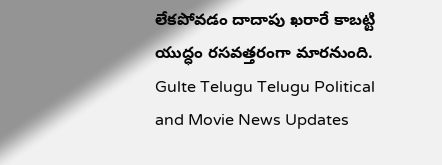లేకపోవడం దాదాపు ఖరారే కాబట్టి యుద్ధం రసవత్తరంగా మారనుంది.
Gulte Telugu Telugu Political and Movie News Updates